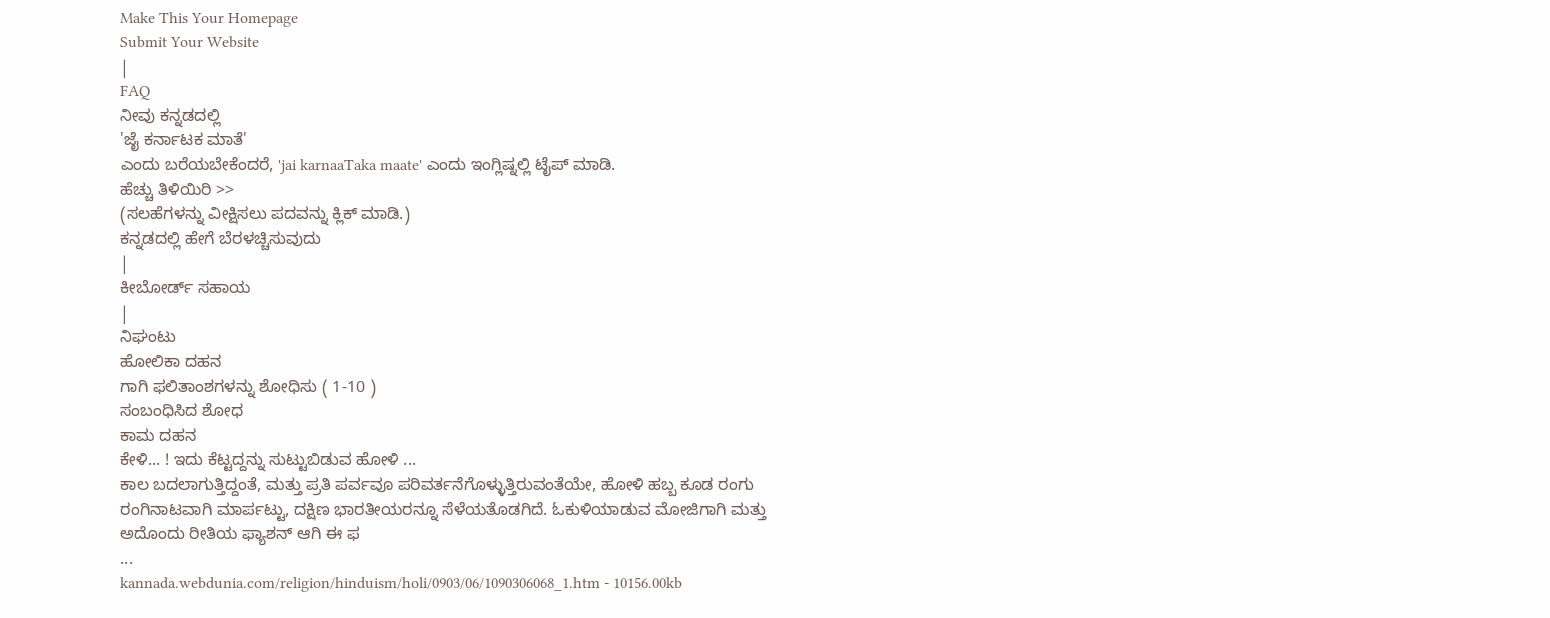Make This Your Homepage
Submit Your Website
|
FAQ
ನೀವು ಕನ್ನಡದಲ್ಲಿ
'ಜೈ ಕರ್ನಾಟಕ ಮಾತೆ'
ಎಂದು ಬರೆಯಬೇಕೆಂದರೆ, 'jai karnaaTaka maate' ಎಂದು ಇಂಗ್ಲಿಷ್ನಲ್ಲಿ ಟೈಪ್ ಮಾಡಿ.
ಹೆಚ್ಚು ತಿಳಿಯಿರಿ >>
(ಸಲಹೆಗಳನ್ನು ವೀಕ್ಷಿಸಲು ಪದವನ್ನು ಕ್ಲಿಕ್ ಮಾಡಿ.)
ಕನ್ನಡದಲ್ಲಿ ಹೇಗೆ ಬೆರಳಚ್ಚಿಸುವುದು
|
ಕೀಬೋರ್ಡ್ ಸಹಾಯ
|
ನಿಘಂಟು
ಹೋಲಿಕಾ ದಹನ
ಗಾಗಿ ಫಲಿತಾಂಶಗಳನ್ನು ಶೋಧಿಸು ( 1-10 )
ಸಂಬಂಧಿಸಿದ ಶೋಧ
ಕಾಮ ದಹನ
ಕೇಳಿ... ! ಇದು ಕೆಟ್ಟದ್ದನ್ನು ಸುಟ್ಟುಬಿಡುವ ಹೋಳಿ ...
ಕಾಲ ಬದಲಾಗುತ್ತಿದ್ದಂತೆ, ಮತ್ತು ಪ್ರತಿ ಪರ್ವವೂ ಪರಿವರ್ತನೆಗೊಳ್ಳುತ್ತಿರುವಂತೆಯೇ, ಹೋಳಿ ಹಬ್ಬ ಕೂಡ ರಂಗು ರಂಗಿನಾಟವಾಗಿ ಮಾರ್ಪಟ್ಟು, ದಕ್ಷಿಣ ಭಾರತೀಯರನ್ನೂ ಸೆಳೆಯತೊಡಗಿದೆ. ಓಕುಳಿಯಾಡುವ ಮೋಜಿಗಾಗಿ ಮತ್ತು ಅದೊಂದು ರೀತಿಯ ಫ್ಯಾಶನ್ ಆಗಿ ಈ ಫ
...
kannada.webdunia.com/religion/hinduism/holi/0903/06/1090306068_1.htm - 10156.00kb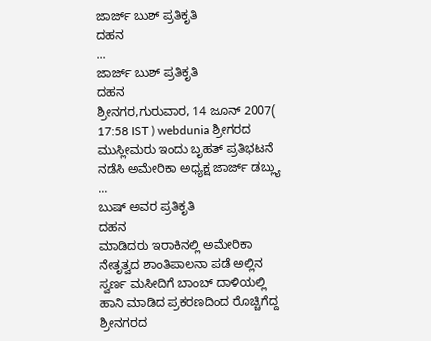ಜಾರ್ಜ್ ಬುಶ್ ಪ್ರತಿಕೃತಿ
ದಹನ
...
ಜಾರ್ಜ್ ಬುಶ್ ಪ್ರತಿಕೃತಿ
ದಹನ
ಶ್ರೀನಗರ,ಗುರುವಾರ, 14 ಜೂನ್ 2007( 17:58 IST ) webdunia ಶ್ರೀಗರದ ಮುಸ್ಲೀಮರು ಇಂದು ಬೃಹತ್ ಪ್ರತಿಭಟನೆ ನಡೆಸಿ ಅಮೇರಿಕಾ ಅಧ್ಯಕ್ಷ ಜಾರ್ಜ್ ಡಬ್ಲ್ಯು
...
ಬುಷ್ ಅವರ ಪ್ರತಿಕೃತಿ
ದಹನ
ಮಾಡಿದರು ಇರಾಕಿನಲ್ಲಿ ಅಮೇರಿಕಾ ನೇತೃತ್ವದ ಶಾಂತಿಪಾಲನಾ ಪಡೆ ಅಲ್ಲಿನ ಸ್ವರ್ಣ ಮಸೀದಿಗೆ ಬಾಂಬ್ ದಾಳಿಯಲ್ಲಿ ಹಾನಿ ಮಾಡಿದ ಪ್ರಕರಣದಿಂದ ರೊಚ್ಚಿಗೆದ್ದ ಶ್ರೀನಗರದ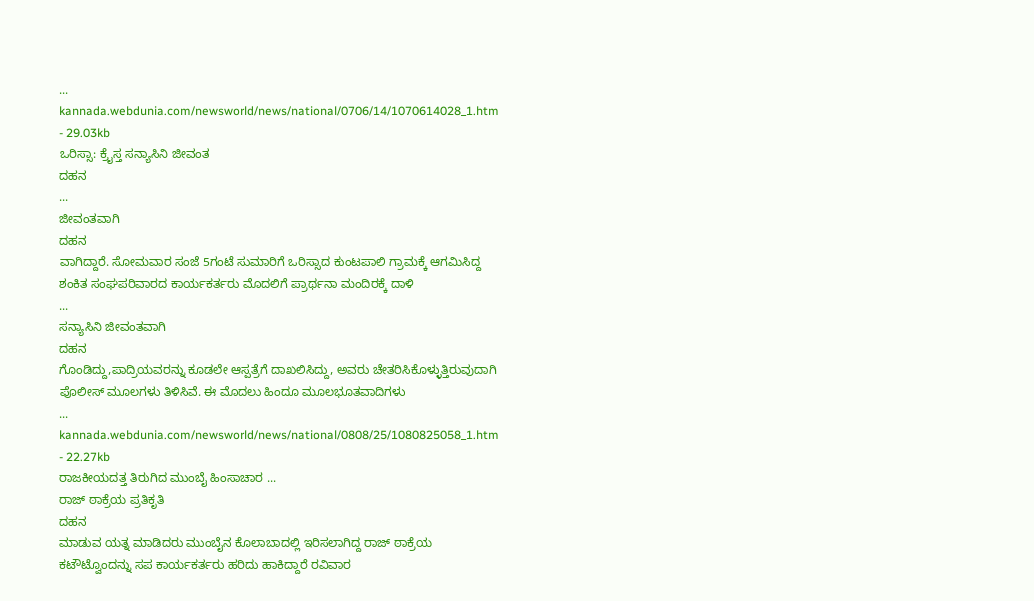...
kannada.webdunia.com/newsworld/news/national/0706/14/1070614028_1.htm - 29.03kb
ಒರಿಸ್ಸಾ: ಕ್ರೈಸ್ತ ಸನ್ಯಾಸಿನಿ ಜೀವಂತ
ದಹನ
...
ಜೀವಂತವಾಗಿ
ದಹನ
ವಾಗಿದ್ದಾರೆ. ಸೋಮವಾರ ಸಂಜೆ 5ಗಂಟೆ ಸುಮಾರಿಗೆ ಒರಿಸ್ಸಾದ ಕುಂಟಪಾಲಿ ಗ್ರಾಮಕ್ಕೆ ಆಗಮಿಸಿದ್ದ ಶಂಕಿತ ಸಂಘಪರಿವಾರದ ಕಾರ್ಯಕರ್ತರು ಮೊದಲಿಗೆ ಪ್ರಾರ್ಥನಾ ಮಂದಿರಕ್ಕೆ ದಾಳಿ
...
ಸನ್ಯಾಸಿನಿ ಜೀವಂತವಾಗಿ
ದಹನ
ಗೊಂಡಿದ್ದು,ಪಾದ್ರಿಯವರನ್ನು ಕೂಡಲೇ ಆಸ್ಪತ್ರೆಗೆ ದಾಖಲಿಸಿದ್ದು, ಅವರು ಚೇತರಿಸಿಕೊಳ್ಳುತ್ತಿರುವುದಾಗಿ ಪೊಲೀಸ್ ಮೂಲಗಳು ತಿಳಿಸಿವೆ. ಈ ಮೊದಲು ಹಿಂದೂ ಮೂಲಭೂತವಾದಿಗಳು
...
kannada.webdunia.com/newsworld/news/national/0808/25/1080825058_1.htm - 22.27kb
ರಾಜಕೀಯದತ್ತ ತಿರುಗಿದ ಮುಂಬೈ ಹಿಂಸಾಚಾರ ...
ರಾಜ್ ಠಾಕ್ರೆಯ ಪ್ರತಿಕೃತಿ
ದಹನ
ಮಾಡುವ ಯತ್ನ ಮಾಡಿದರು ಮುಂಬೈನ ಕೊಲಾಬಾದಲ್ಲಿ ಇರಿಸಲಾಗಿದ್ದ ರಾಜ್ ಠಾಕ್ರೆಯ ಕಟೌಟ್ವೊಂದನ್ನು ಸಪ ಕಾರ್ಯಕರ್ತರು ಹರಿದು ಹಾಕಿದ್ದಾರೆ ರವಿವಾರ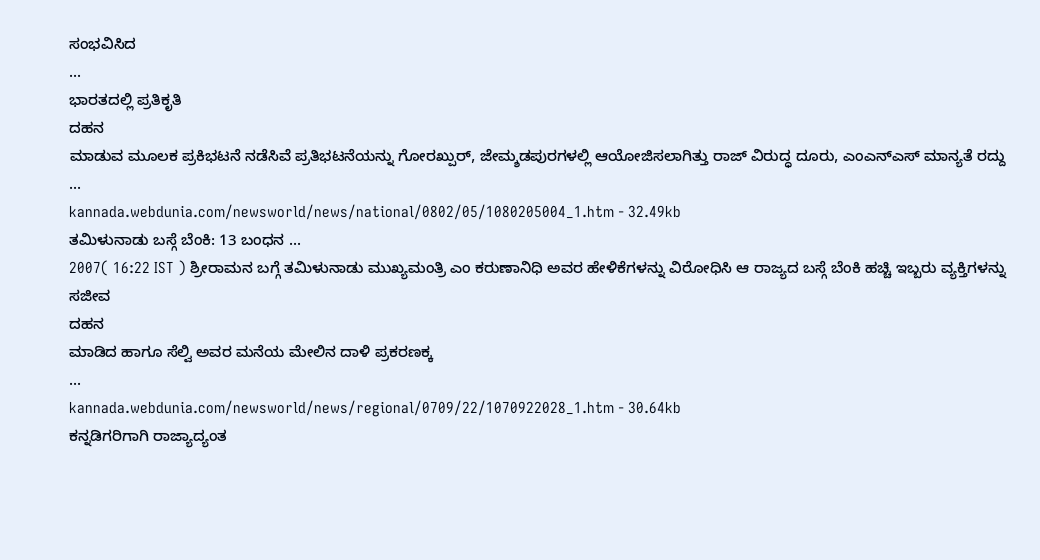ಸಂಭವಿಸಿದ
...
ಭಾರತದಲ್ಲಿ ಪ್ರತಿಕೃತಿ
ದಹನ
ಮಾಡುವ ಮೂಲಕ ಪ್ರಕಿಭಟನೆ ನಡೆಸಿವೆ ಪ್ರತಿಭಟನೆಯನ್ನು ಗೋರಖ್ಪುರ್, ಜೇಮ್ಶಡಪುರಗಳಲ್ಲಿ ಆಯೋಜಿಸಲಾಗಿತ್ತು ರಾಜ್ ವಿರುದ್ಧ ದೂರು, ಎಂಎನ್ಎಸ್ ಮಾನ್ಯತೆ ರದ್ದು
...
kannada.webdunia.com/newsworld/news/national/0802/05/1080205004_1.htm - 32.49kb
ತಮಿಳುನಾಡು ಬಸ್ಗೆ ಬೆಂಕಿ: 13 ಬಂಧನ ...
2007( 16:22 IST ) ಶ್ರೀರಾಮನ ಬಗ್ಗೆ ತಮಿಳುನಾಡು ಮುಖ್ಯಮಂತ್ರಿ ಎಂ ಕರುಣಾನಿಧಿ ಅವರ ಹೇಳಿಕೆಗಳನ್ನು ವಿರೋಧಿಸಿ ಆ ರಾಜ್ಯದ ಬಸ್ಗೆ ಬೆಂಕಿ ಹಚ್ಚಿ ಇಬ್ಬರು ವ್ಯಕ್ತಿಗಳನ್ನು ಸಜೀವ
ದಹನ
ಮಾಡಿದ ಹಾಗೂ ಸೆಲ್ವಿ ಅವರ ಮನೆಯ ಮೇಲಿನ ದಾಳಿ ಪ್ರಕರಣಕ್ಕ
...
kannada.webdunia.com/newsworld/news/regional/0709/22/1070922028_1.htm - 30.64kb
ಕನ್ನಡಿಗರಿಗಾಗಿ ರಾಜ್ಯಾದ್ಯಂತ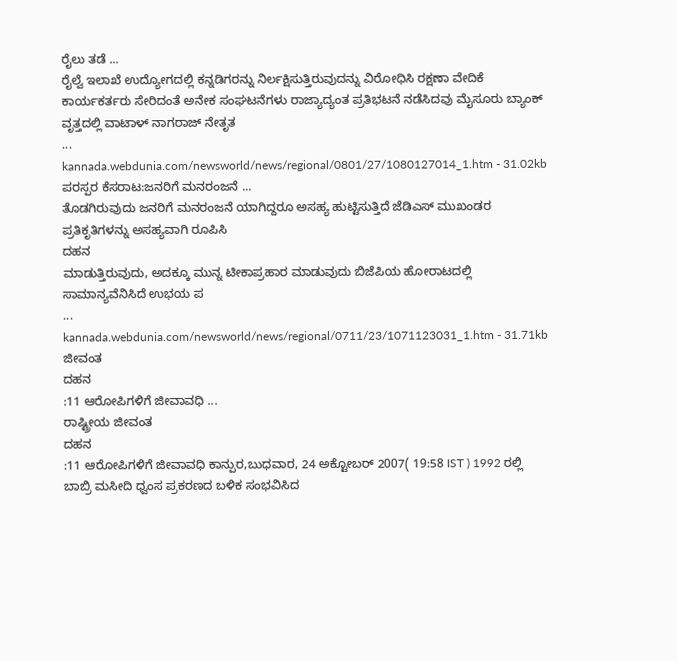ರೈಲು ತಡೆ ...
ರೈಲ್ವೆ ಇಲಾಖೆ ಉದ್ಯೋಗದಲ್ಲಿ ಕನ್ನಡಿಗರನ್ನು ನಿರ್ಲಕ್ಷಿಸುತ್ತಿರುವುದನ್ನು ವಿರೋಧಿಸಿ ರಕ್ಷಣಾ ವೇದಿಕೆ ಕಾರ್ಯಕರ್ತರು ಸೇರಿದಂತೆ ಅನೇಕ ಸಂಘಟನೆಗಳು ರಾಜ್ಯಾದ್ಯಂತ ಪ್ರತಿಭಟನೆ ನಡೆಸಿದವು ಮೈಸೂರು ಬ್ಯಾಂಕ್ ವೃತ್ತದಲ್ಲಿ ವಾಟಾಳ್ ನಾಗರಾಜ್ ನೇತೃತ
...
kannada.webdunia.com/newsworld/news/regional/0801/27/1080127014_1.htm - 31.02kb
ಪರಸ್ಪರ ಕೆಸರಾಟ:ಜನರಿಗೆ ಮನರಂಜನೆ ...
ತೊಡಗಿರುವುದು ಜನರಿಗೆ ಮನರಂಜನೆ ಯಾಗಿದ್ದರೂ ಅಸಹ್ಯ ಹುಟ್ಟಿಸುತ್ತಿದೆ ಜೆಡಿಎಸ್ ಮುಖಂಡರ ಪ್ರತಿಕೃತಿಗಳನ್ನು ಅಸಹ್ಯವಾಗಿ ರೂಪಿಸಿ
ದಹನ
ಮಾಡುತ್ತಿರುವುದು, ಅದಕ್ಕೂ ಮುನ್ನ ಟೀಕಾಪ್ರಹಾರ ಮಾಡುವುದು ಬಿಜೆಪಿಯ ಹೋರಾಟದಲ್ಲಿ ಸಾಮಾನ್ಯವೆನಿಸಿದೆ ಉಭಯ ಪ
...
kannada.webdunia.com/newsworld/news/regional/0711/23/1071123031_1.htm - 31.71kb
ಜೀವಂತ
ದಹನ
:11 ಆರೋಪಿಗಳಿಗೆ ಜೀವಾವಧಿ ...
ರಾಷ್ಟ್ರೀಯ ಜೀವಂತ
ದಹನ
:11 ಆರೋಪಿಗಳಿಗೆ ಜೀವಾವಧಿ ಕಾನ್ಪುರ,ಬುಧವಾರ, 24 ಅಕ್ಟೋಬರ್ 2007( 19:58 IST ) 1992 ರಲ್ಲಿ ಬಾಬ್ರಿ ಮಸೀದಿ ಧ್ವಂಸ ಪ್ರಕರಣದ ಬಳಿಕ ಸಂಭವಿಸಿದ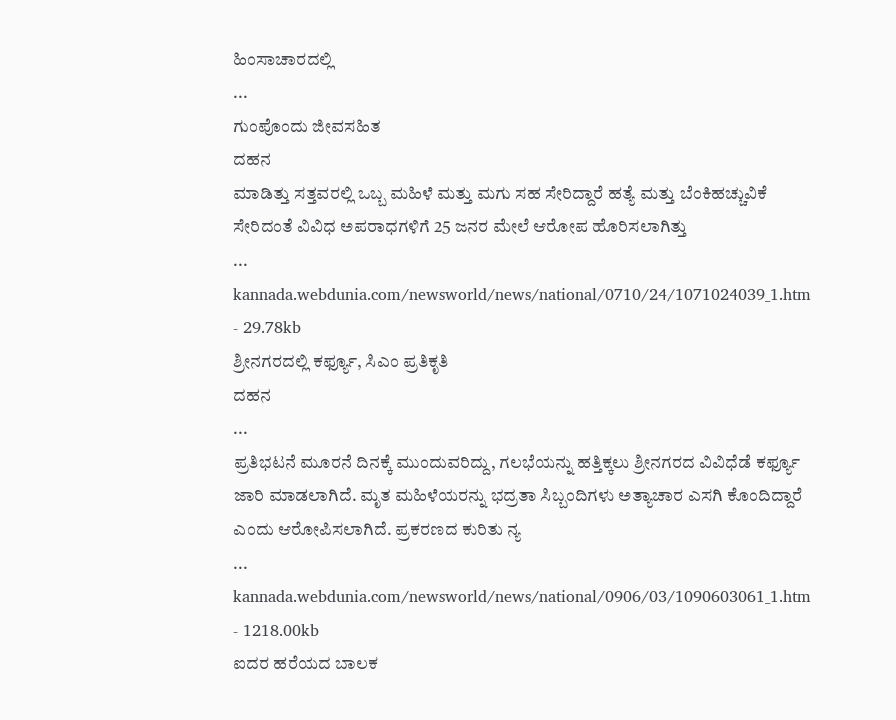ಹಿಂಸಾಚಾರದಲ್ಲಿ
...
ಗುಂಪೊಂದು ಜೀವಸಹಿತ
ದಹನ
ಮಾಡಿತ್ತು ಸತ್ತವರಲ್ಲಿ ಒಬ್ಬ ಮಹಿಳೆ ಮತ್ತು ಮಗು ಸಹ ಸೇರಿದ್ದಾರೆ ಹತ್ಯೆ ಮತ್ತು ಬೆಂಕಿಹಚ್ಚುವಿಕೆ ಸೇರಿದಂತೆ ವಿವಿಧ ಅಪರಾಧಗಳಿಗೆ 25 ಜನರ ಮೇಲೆ ಆರೋಪ ಹೊರಿಸಲಾಗಿತ್ತು
...
kannada.webdunia.com/newsworld/news/national/0710/24/1071024039_1.htm - 29.78kb
ಶ್ರೀನಗರದಲ್ಲಿ ಕರ್ಫ್ಯೂ, ಸಿಎಂ ಪ್ರತಿಕೃತಿ
ದಹನ
...
ಪ್ರತಿಭಟನೆ ಮೂರನೆ ದಿನಕ್ಕೆ ಮುಂದುವರಿದ್ದು, ಗಲಭೆಯನ್ನು ಹತ್ತಿಕ್ಕಲು ಶ್ರೀನಗರದ ವಿವಿಧೆಡೆ ಕರ್ಫ್ಯೂ ಜಾರಿ ಮಾಡಲಾಗಿದೆ. ಮೃತ ಮಹಿಳೆಯರನ್ನು ಭದ್ರತಾ ಸಿಬ್ಬಂದಿಗಳು ಅತ್ಯಾಚಾರ ಎಸಗಿ ಕೊಂದಿದ್ದಾರೆ ಎಂದು ಆರೋಪಿಸಲಾಗಿದೆ. ಪ್ರಕರಣದ ಕುರಿತು ನ್ಯ
...
kannada.webdunia.com/newsworld/news/national/0906/03/1090603061_1.htm - 1218.00kb
ಐದರ ಹರೆಯದ ಬಾಲಕ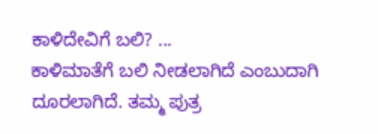ಕಾಳಿದೇವಿಗೆ ಬಲಿ? ...
ಕಾಳಿಮಾತೆಗೆ ಬಲಿ ನೀಡಲಾಗಿದೆ ಎಂಬುದಾಗಿ ದೂರಲಾಗಿದೆ. ತಮ್ಮ ಪುತ್ರ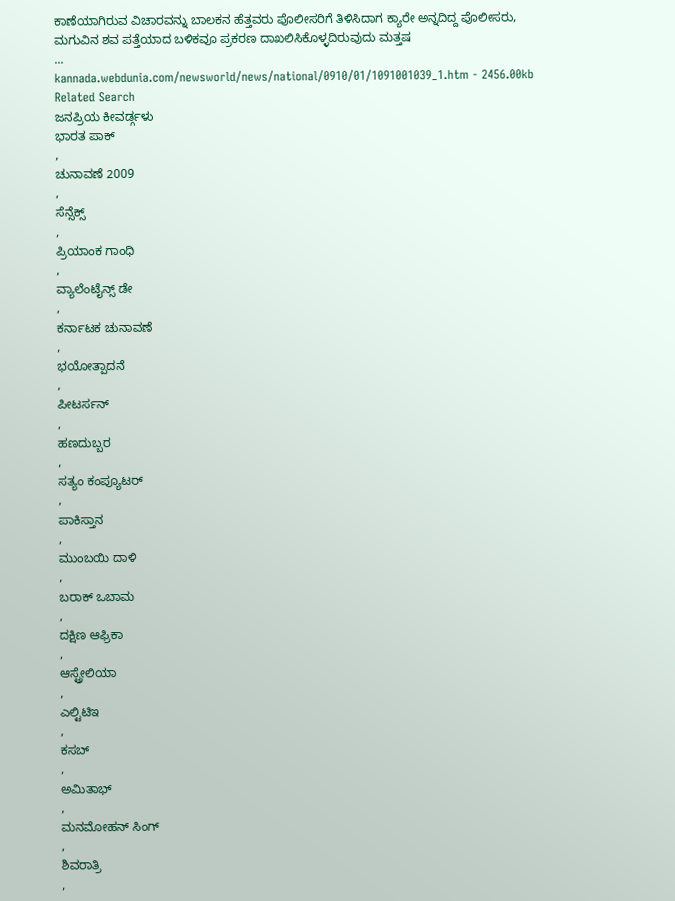ಕಾಣೆಯಾಗಿರುವ ವಿಚಾರವನ್ನು ಬಾಲಕನ ಹೆತ್ತವರು ಪೊಲೀಸರಿಗೆ ತಿಳಿಸಿದಾಗ ಕ್ಯಾರೇ ಅನ್ನದಿದ್ದ ಪೊಲೀಸರು, ಮಗುವಿನ ಶವ ಪತ್ತೆಯಾದ ಬಳಿಕವೂ ಪ್ರಕರಣ ದಾಖಲಿಸಿಕೊಳ್ಳದಿರುವುದು ಮತ್ತಷ
...
kannada.webdunia.com/newsworld/news/national/0910/01/1091001039_1.htm - 2456.00kb
Related Search
ಜನಪ್ರಿಯ ಕೀವರ್ಡ್ಗಳು
ಭಾರತ ಪಾಕ್
,
ಚುನಾವಣೆ 2009
,
ಸೆನ್ಸೆಕ್ಸ್
,
ಪ್ರಿಯಾಂಕ ಗಾಂಧಿ
,
ವ್ಯಾಲೆಂಟೈನ್ಸ್ ಡೇ
,
ಕರ್ನಾಟಕ ಚುನಾವಣೆ
,
ಭಯೋತ್ಪಾದನೆ
,
ಪೀಟರ್ಸನ್
,
ಹಣದುಬ್ಬರ
,
ಸತ್ಯಂ ಕಂಪ್ಯೂಟರ್
,
ಪಾಕಿಸ್ತಾನ
,
ಮುಂಬಯಿ ದಾಳಿ
,
ಬರಾಕ್ ಒಬಾಮ
,
ದಕ್ಷಿಣ ಆಫ್ರಿಕಾ
,
ಆಸ್ಟ್ರೇಲಿಯಾ
,
ಎಲ್ಟಿಟಿಇ
,
ಕಸಬ್
,
ಅಮಿತಾಭ್
,
ಮನಮೋಹನ್ ಸಿಂಗ್
,
ಶಿವರಾತ್ರಿ
,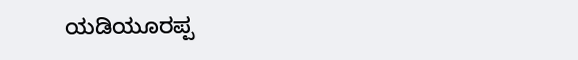ಯಡಿಯೂರಪ್ಪ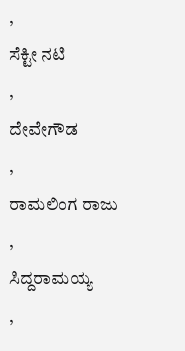,
ಸೆಕ್ಟೀ ನಟಿ
,
ದೇವೇಗೌಡ
,
ರಾಮಲಿಂಗ ರಾಜು
,
ಸಿದ್ದರಾಮಯ್ಯ
,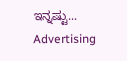ಇನ್ನಷ್ಟು...
Advertising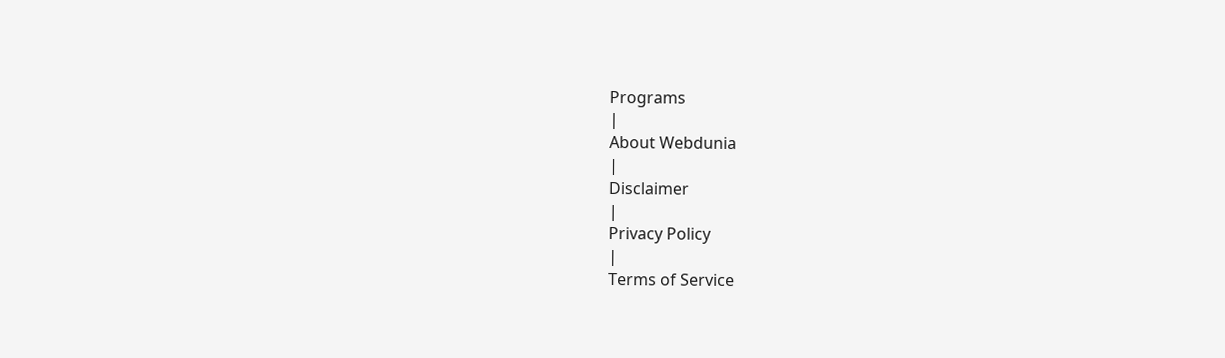Programs
|
About Webdunia
|
Disclaimer
|
Privacy Policy
|
Terms of Service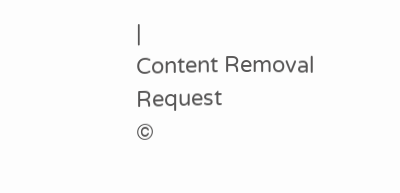|
Content Removal Request
©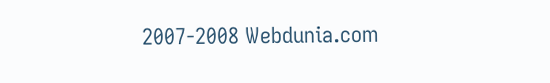2007-2008 Webdunia.com